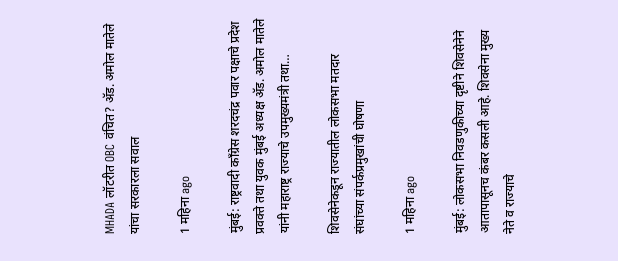MHADA लॉटरीत OBC वंचित? ॲड. अमोल मातेले यांचा सरकारला सवाल

1 महिना ago

मुंबई: राष्ट्रवादी काँग्रेस शरदचंद्र पवार पक्षाचे प्रदेश प्रवक्ते तथा युवक मुंबई अध्यक्ष ॲड. अमोल मातेले यांनी महाराष्ट्र राज्याचे उपमुख्यमंत्री तथा…

शिवसेनेकडून राज्यातील लोकसभा मतदार संघांच्या संपर्कप्रमुखांची घोषणा

1 महिना ago

मुंबई: लोकसभा निवडणुकीच्या दृष्टीने शिवसेनेने आतापासूनच कंबर कसली आहे. शिवसेना मुख्य नेते व राज्याचे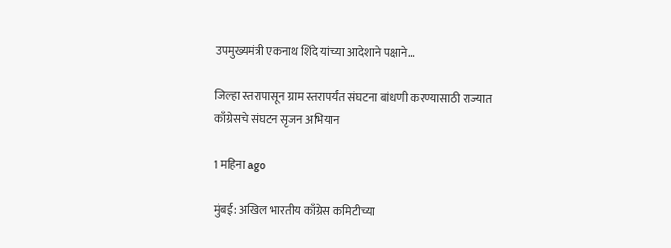उपमुख्यमंत्री एकनाथ शिंदे यांच्या आदेशाने पक्षाने…

जिल्हा स्तरापासून ग्राम स्तरापर्यंत संघटना बांधणी करण्यासाठी राज्यात काँग्रेसचे संघटन सृजन अभियान

1 महिना ago

मुंबई: अखिल भारतीय काँग्रेस कमिटीच्या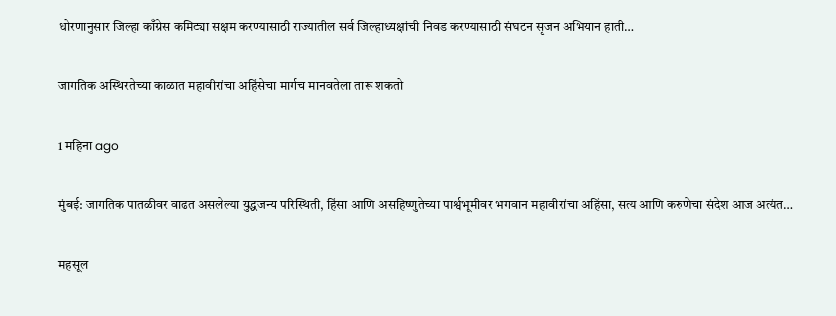धोरणानुसार जिल्हा काँग्रेस कमिट्या सक्षम करण्यासाठी राज्यातील सर्व जिल्हाध्यक्षांची निवड करण्यासाठी संघटन सृजन अभियान हाती…

जागतिक अस्थिरतेच्या काळात महावीरांचा अहिंसेचा मार्गच मानवतेला तारू शकतो

1 महिना ago

मुंबई: जागतिक पातळीवर वाढत असलेल्या युद्धजन्य परिस्थिती, हिंसा आणि असहिष्णुतेच्या पार्श्वभूमीवर भगवान महावीरांचा अहिंसा, सत्य आणि करुणेचा संदेश आज अत्यंत…

महसूल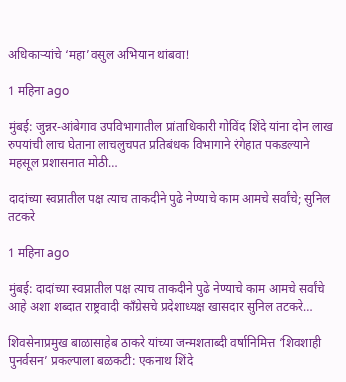अधिकाऱ्यांचे ‘महा’वसुल अभियान थांबवा!

1 महिना ago

मुंबई: जुन्नर-आंबेगाव उपविभागातील प्रांताधिकारी गोविंद शिंदे यांना दोन लाख रुपयांची लाच घेताना लाचलुचपत प्रतिबंधक विभागाने रंगेहात पकडल्याने महसूल प्रशासनात मोठी…

दादांच्या स्वप्नातील पक्ष त्याच ताकदीने पुढे नेण्याचे काम आमचे सर्वांचे; सुनिल तटकरे

1 महिना ago

मुंबई: दादांच्या स्वप्नातील पक्ष त्याच ताकदीने पुढे नेण्याचे काम आमचे सर्वांचे आहे अशा शब्दात राष्ट्रवादी काँग्रेसचे प्रदेशाध्यक्ष खासदार सुनिल तटकरे…

शिवसेनाप्रमुख बाळासाहेब ठाकरे यांच्या जन्मशताब्दी वर्षानिमित्त ‘शिवशाही पुनर्वसन’ प्रकल्पाला बळकटी: एकनाथ शिंदे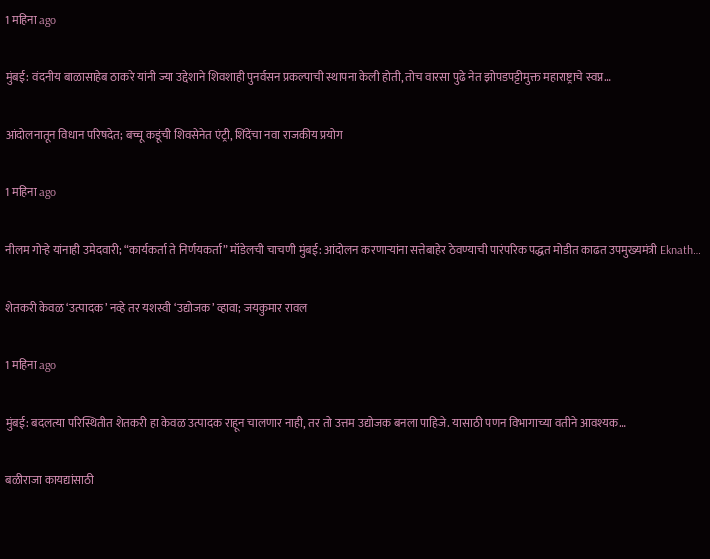1 महिना ago

मुंबई: वंदनीय बाळासाहेब ठाकरे यांनी ज्या उद्देशाने शिवशाही पुनर्वसन प्रकल्पाची स्थापना केली होती, तोच वारसा पुढे नेत झोपडपट्टीमुक्त महाराष्ट्राचे स्वप्न…

आंदोलनातून विधान परिषदेत; बच्चू कडूंची शिवसेनेत एंट्री, शिंदेंचा नवा राजकीय प्रयोग

1 महिना ago

नीलम गोऱ्हे यांनाही उमेदवारी; “कार्यकर्ता ते निर्णयकर्ता” मॉडेलची चाचणी मुंबई: आंदोलन करणाऱ्यांना सत्तेबाहेर ठेवण्याची पारंपरिक पद्धत मोडीत काढत उपमुख्यमंत्री Eknath…

शेतकरी केवळ ‘उत्पादक’ नव्हे तर यशस्वी ‘उद्योजक’ व्हावा; जयकुमार रावल

1 महिना ago

मुंबई: बदलत्या परिस्थितीत शेतकरी हा केवळ उत्पादक राहून चालणार नाही, तर तो उत्तम उद्योजक बनला पाहिजे. यासाठी पणन विभागाच्या वतीने आवश्यक…

बळीराजा कायद्यांसाठी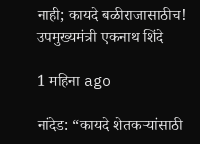नाही; कायदे बळीराजासाठीच! उपमुख्यमंत्री एकनाथ शिंदे

1 महिना ago

नांदेड: “कायदे शेतकऱ्यांसाठी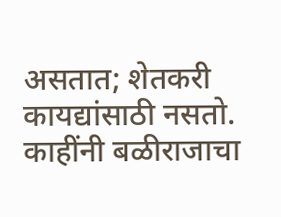असतात; शेतकरी कायद्यांसाठी नसतो. काहींनी बळीराजाचा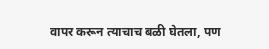वापर करून त्याचाच बळी घेतला, पण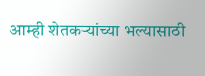आम्ही शेतकऱ्यांच्या भल्यासाठी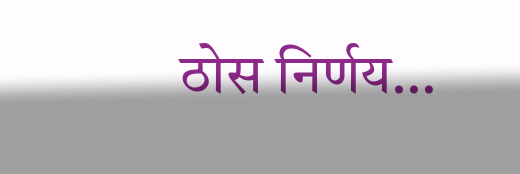ठोस निर्णय…